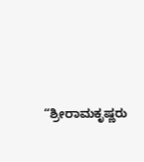“ಶ್ರೀರಾಮಕೃಷ್ಣರು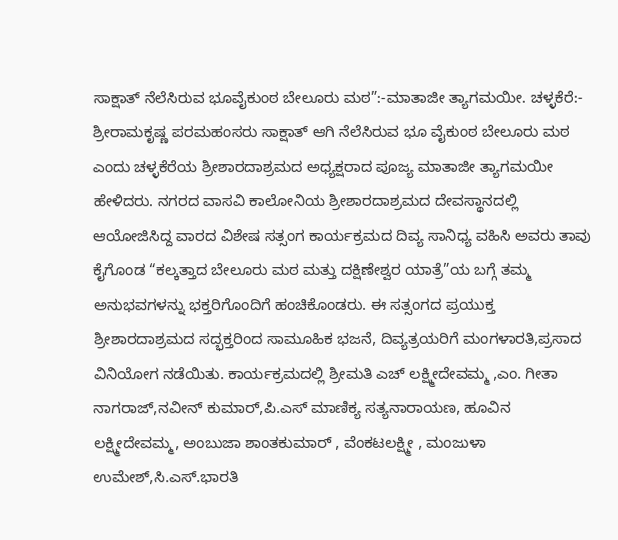ಸಾಕ್ಷಾತ್ ನೆಲೆಸಿರುವ ಭೂವೈಕುಂಠ ಬೇಲೂರು ಮಠ”:-ಮಾತಾಜೀ ತ್ಯಾಗಮಯೀ. ಚಳ್ಳಕೆರೆ:- ಶ್ರೀರಾಮಕೃಷ್ಣ ಪರಮಹಂಸರು ಸಾಕ್ಷಾತ್ ಆಗಿ ನೆಲೆಸಿರುವ ಭೂ ವೈಕುಂಠ ಬೇಲೂರು ಮಠ ಎಂದು ಚಳ್ಳಕೆರೆಯ ಶ್ರೀಶಾರದಾಶ್ರಮದ ಅಧ್ಯಕ್ಷರಾದ ಪೂಜ್ಯ ಮಾತಾಜೀ ತ್ಯಾಗಮಯೀ ಹೇಳಿದರು. ನಗರದ ವಾಸವಿ ಕಾಲೋನಿಯ ಶ್ರೀಶಾರದಾಶ್ರಮದ ದೇವಸ್ಥಾನದಲ್ಲಿ ಆಯೋಜಿಸಿದ್ದ ವಾರದ ವಿಶೇಷ ಸತ್ಸಂಗ ಕಾರ್ಯಕ್ರಮದ ದಿವ್ಯ ಸಾನಿಧ್ಯ ವಹಿಸಿ ಅವರು ತಾವು ಕೈಗೊಂಡ “ಕಲ್ಕತ್ತಾದ ಬೇಲೂರು ಮಠ ಮತ್ತು ದಕ್ಷಿಣೇಶ್ವರ ಯಾತ್ರೆ”ಯ ಬಗ್ಗೆ ತಮ್ಮ ಅನುಭವಗಳನ್ನು ಭಕ್ತರಿಗೊಂದಿಗೆ ಹಂಚಿಕೊಂಡರು. ಈ ಸತ್ಸಂಗದ ಪ್ರಯುಕ್ತ ಶ್ರೀಶಾರದಾಶ್ರಮದ ಸದ್ಭಕ್ತರಿಂದ ಸಾಮೂಹಿಕ ಭಜನೆ, ದಿವ್ಯತ್ರಯರಿಗೆ ಮಂಗಳಾರತಿ,ಪ್ರಸಾದ ವಿನಿಯೋಗ ನಡೆಯಿತು. ಕಾರ್ಯಕ್ರಮದಲ್ಲಿ ಶ್ರೀಮತಿ ಎಚ್ ಲಕ್ಷ್ಮೀದೇವಮ್ಮ ,ಎಂ. ಗೀತಾ ನಾಗರಾಜ್,ನವೀನ್ ಕುಮಾರ್,ಪಿ.ಎಸ್ ಮಾಣಿಕ್ಯ ಸತ್ಯನಾರಾಯಣ, ಹೂವಿನ ಲಕ್ಷ್ಮೀದೇವಮ್ಮ, ಅಂಬುಜಾ ಶಾಂತಕುಮಾರ್ , ವೆಂಕಟಲಕ್ಷ್ಮೀ , ಮಂಜುಳಾ ಉಮೇಶ್,ಸಿ.ಎಸ್.ಭಾರತಿ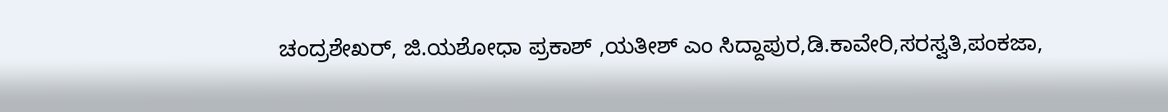ಚಂದ್ರಶೇಖರ್, ಜಿ.ಯಶೋಧಾ ಪ್ರಕಾಶ್ ,ಯತೀಶ್ ಎಂ ಸಿದ್ದಾಪುರ,ಡಿ.ಕಾವೇರಿ,ಸರಸ್ವತಿ,ಪಂಕಜಾ,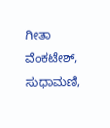ಗೀತಾ ವೆಂಕಟೇಶ್, ಸುಧಾಮಣಿ,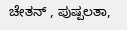ಚೇತನ್ , ಪುಷ್ಪಲತಾ,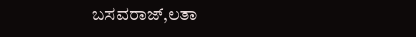ಬಸವರಾಜ್,ಲತಾ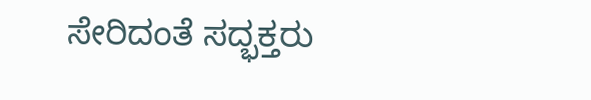ಸೇರಿದಂತೆ ಸದ್ಭಕ್ತರು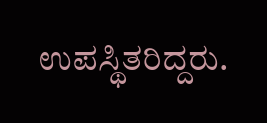ಉಪಸ್ಥಿತರಿದ್ದರು.